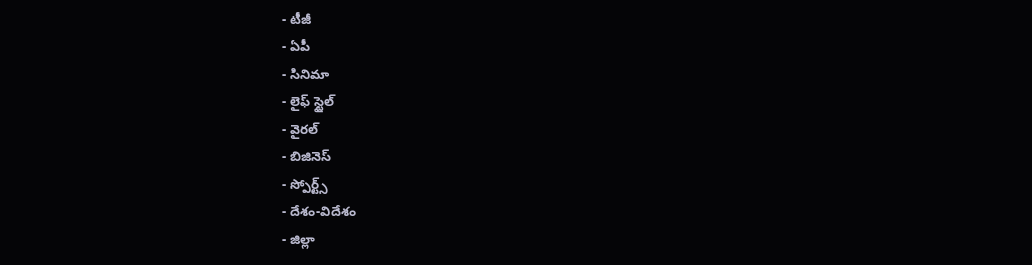- టీజీ
- ఏపీ
- సినిమా
- లైఫ్ స్టైల్
- వైరల్
- బిజినెస్
- స్పోర్ట్స్
- దేశం-విదేశం
- జిల్లా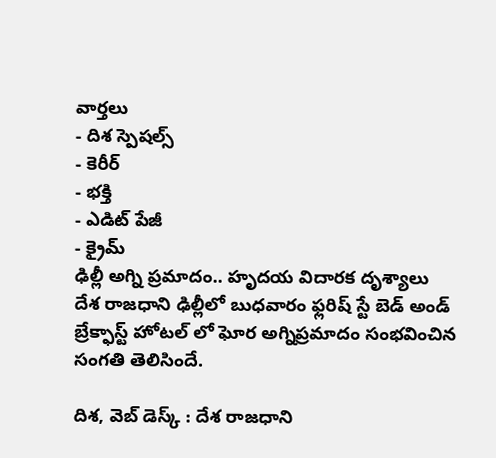వార్తలు
- దిశ స్పెషల్స్
- కెరీర్
- భక్తి
- ఎడిట్ పేజీ
- క్రైమ్
ఢిల్లీ అగ్ని ప్రమాదం.. హృదయ విదారక దృశ్యాలు
దేశ రాజధాని ఢిల్లీలో బుధవారం ఫ్లరిష్ స్టే బెడ్ అండ్ బ్రేక్ఫాస్ట్ హోటల్ లో ఘోర అగ్నిప్రమాదం సంభవించిన సంగతి తెలిసిందే.

దిశ, వెబ్ డెస్క్ : దేశ రాజధాని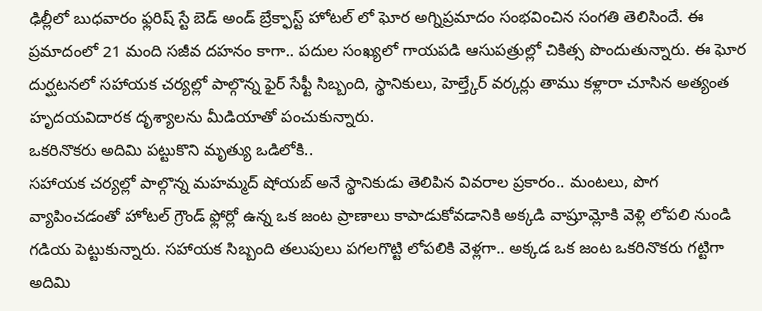ఢిల్లీలో బుధవారం ఫ్లరిష్ స్టే బెడ్ అండ్ బ్రేక్ఫాస్ట్ హోటల్ లో ఘోర అగ్నిప్రమాదం సంభవించిన సంగతి తెలిసిందే. ఈ ప్రమాదంలో 21 మంది సజీవ దహనం కాగా.. పదుల సంఖ్యలో గాయపడి ఆసుపత్రుల్లో చికిత్స పొందుతున్నారు. ఈ ఘోర దుర్ఘటనలో సహాయక చర్యల్లో పాల్గొన్న ఫైర్ సేఫ్టీ సిబ్బంది, స్థానికులు, హెల్త్కేర్ వర్కర్లు తాము కళ్లారా చూసిన అత్యంత హృదయవిదారక దృశ్యాలను మీడియాతో పంచుకున్నారు.
ఒకరినొకరు అదిమి పట్టుకొని మృత్యు ఒడిలోకి..
సహాయక చర్యల్లో పాల్గొన్న మహమ్మద్ షోయబ్ అనే స్థానికుడు తెలిపిన వివరాల ప్రకారం.. మంటలు, పొగ వ్యాపించడంతో హోటల్ గ్రౌండ్ ఫ్లోర్లో ఉన్న ఒక జంట ప్రాణాలు కాపాడుకోవడానికి అక్కడి వాష్రూమ్లోకి వెళ్లి లోపలి నుండి గడియ పెట్టుకున్నారు. సహాయక సిబ్బంది తలుపులు పగలగొట్టి లోపలికి వెళ్లగా.. అక్కడ ఒక జంట ఒకరినొకరు గట్టిగా అదిమి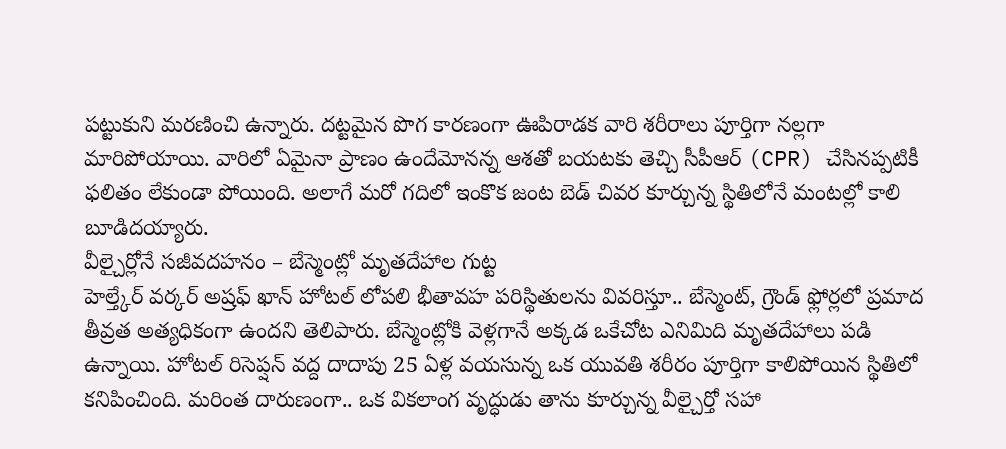పట్టుకుని మరణించి ఉన్నారు. దట్టమైన పొగ కారణంగా ఊపిరాడక వారి శరీరాలు పూర్తిగా నల్లగా మారిపోయాయి. వారిలో ఏమైనా ప్రాణం ఉందేమోనన్న ఆశతో బయటకు తెచ్చి సీపీఆర్ (CPR) చేసినప్పటికీ ఫలితం లేకుండా పోయింది. అలాగే మరో గదిలో ఇంకొక జంట బెడ్ చివర కూర్చున్న స్థితిలోనే మంటల్లో కాలి బూడిదయ్యారు.
వీల్చైర్లోనే సజీవదహనం – బేస్మెంట్లో మృతదేహాల గుట్ట
హెల్త్కేర్ వర్కర్ అష్రఫ్ ఖాన్ హోటల్ లోపలి భీతావహ పరిస్థితులను వివరిస్తూ.. బేస్మెంట్, గ్రౌండ్ ఫ్లోర్లలో ప్రమాద తీవ్రత అత్యధికంగా ఉందని తెలిపారు. బేస్మెంట్లోకి వెళ్లగానే అక్కడ ఒకేచోట ఎనిమిది మృతదేహాలు పడి ఉన్నాయి. హోటల్ రిసెప్షన్ వద్ద దాదాపు 25 ఏళ్ల వయసున్న ఒక యువతి శరీరం పూర్తిగా కాలిపోయిన స్థితిలో కనిపించింది. మరింత దారుణంగా.. ఒక వికలాంగ వృద్ధుడు తాను కూర్చున్న వీల్చైర్తో సహా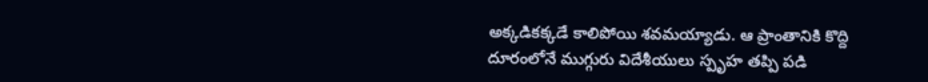అక్కడికక్కడే కాలిపోయి శవమయ్యాడు. ఆ ప్రాంతానికి కొద్ది దూరంలోనే ముగ్గురు విదేశీయులు స్పృహ తప్పి పడి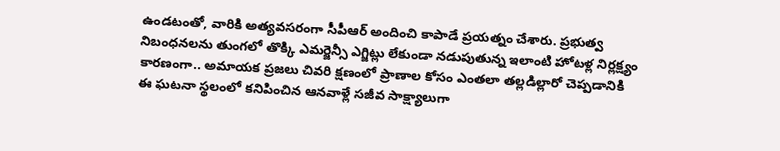ఉండటంతో, వారికి అత్యవసరంగా సీపీఆర్ అందించి కాపాడే ప్రయత్నం చేశారు. ప్రభుత్వ నిబంధనలను తుంగలో తొక్కి ఎమర్జెన్సీ ఎగ్జిట్లు లేకుండా నడుపుతున్న ఇలాంటి హోటళ్ల నిర్లక్ష్యం కారణంగా.. అమాయక ప్రజలు చివరి క్షణంలో ప్రాణాల కోసం ఎంతలా తల్లడిల్లారో చెప్పడానికి ఈ ఘటనా స్థలంలో కనిపించిన ఆనవాళ్లే సజీవ సాక్ష్యాలుగా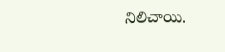నిలిచాయి.